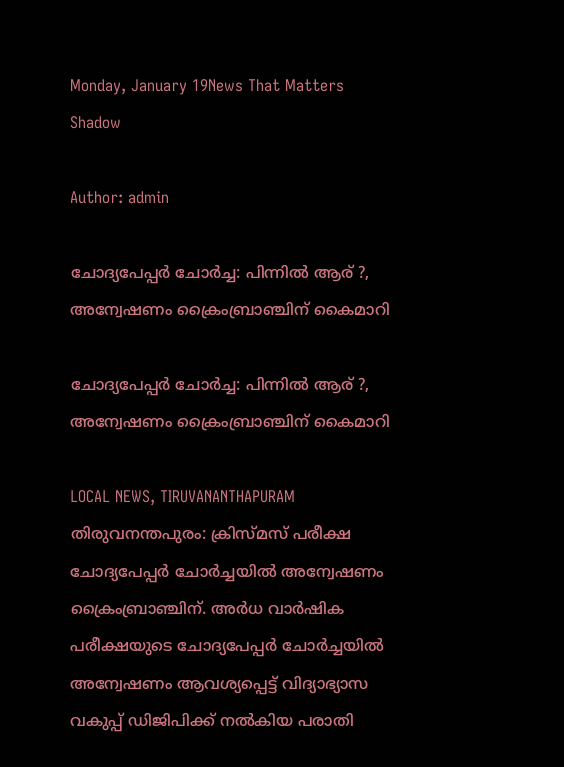Monday, January 19News That Matters
Shadow

Author: admin

ചോദ്യപേപ്പര്‍ ചോര്‍ച്ച: പിന്നില്‍ ആര് ?, അന്വേഷണം ക്രൈംബ്രാഞ്ചിന് കൈമാറി

ചോദ്യപേപ്പര്‍ ചോര്‍ച്ച: പിന്നില്‍ ആര് ?, അന്വേഷണം ക്രൈംബ്രാഞ്ചിന് കൈമാറി

LOCAL NEWS, TIRUVANANTHAPURAM
തിരുവനന്തപുരം: ക്രിസ്മസ് പരീക്ഷ ചോദ്യപേപ്പര്‍ ചോര്‍ച്ചയില്‍ അന്വേഷണം ക്രൈംബ്രാഞ്ചിന്. അര്‍ധ വാര്‍ഷിക പരീക്ഷയുടെ ചോദ്യപേപ്പര്‍ ചോര്‍ച്ചയില്‍ അന്വേഷണം ആവശ്യപ്പെട്ട് വിദ്യാഭ്യാസ വകുപ്പ് ഡിജിപിക്ക് നല്‍കിയ പരാതി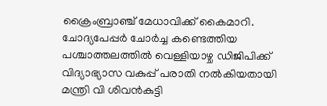ക്രൈംബ്രാഞ്ച് മേധാവിക്ക് കൈമാറി. ചോദ്യപേപ്പര്‍ ചോര്‍ച്ച കണ്ടെത്തിയ പശ്ചാത്തലത്തില്‍ വെള്ളിയാഴ്ച ഡിജിപിക്ക് വിദ്യാഭ്യാസ വകുപ്പ് പരാതി നല്‍കിയതായി മന്ത്രി വി ശിവന്‍കുട്ടി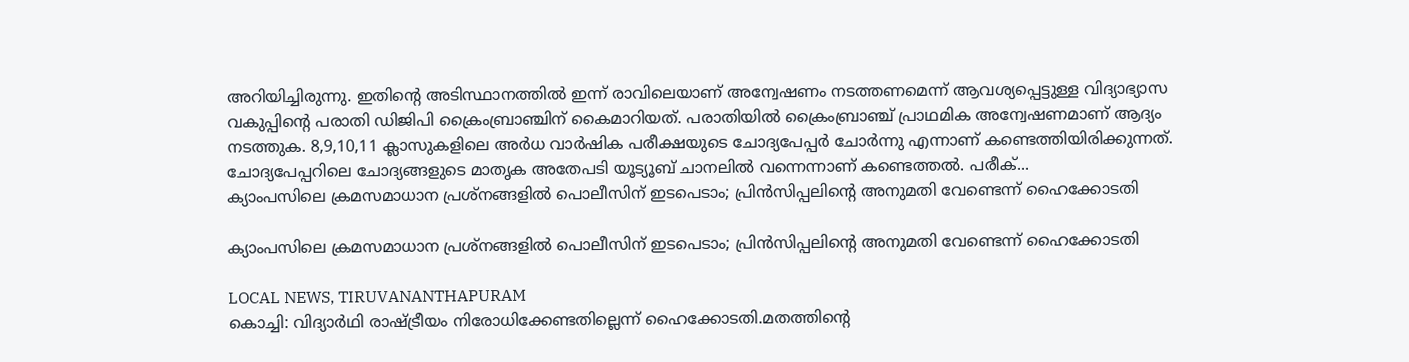അറിയിച്ചിരുന്നു. ഇതിന്റെ അടിസ്ഥാനത്തില്‍ ഇന്ന് രാവിലെയാണ് അന്വേഷണം നടത്തണമെന്ന് ആവശ്യപ്പെട്ടുള്ള വിദ്യാഭ്യാസ വകുപ്പിന്റെ പരാതി ഡിജിപി ക്രൈംബ്രാഞ്ചിന് കൈമാറിയത്. പരാതിയില്‍ ക്രൈംബ്രാഞ്ച് പ്രാഥമിക അന്വേഷണമാണ് ആദ്യം നടത്തുക. 8,9,10,11 ക്ലാസുകളിലെ അര്‍ധ വാര്‍ഷിക പരീക്ഷയുടെ ചോദ്യപേപ്പര്‍ ചോര്‍ന്നു എന്നാണ് കണ്ടെത്തിയിരിക്കുന്നത്. ചോദ്യപേപ്പറിലെ ചോദ്യങ്ങളുടെ മാതൃക അതേപടി യൂട്യൂബ് ചാനലില്‍ വന്നെന്നാണ് കണ്ടെത്തല്‍. പരീക്...
ക്യാംപസിലെ ക്രമസമാധാന പ്രശ്നങ്ങളില്‍ പൊലീസിന് ഇടപെടാം; പ്രിന്‍സിപ്പലിന്‍റെ അനുമതി വേണ്ടെന്ന് ഹൈക്കോടതി

ക്യാംപസിലെ ക്രമസമാധാന പ്രശ്നങ്ങളില്‍ പൊലീസിന് ഇടപെടാം; പ്രിന്‍സിപ്പലിന്‍റെ അനുമതി വേണ്ടെന്ന് ഹൈക്കോടതി

LOCAL NEWS, TIRUVANANTHAPURAM
കൊച്ചി: വിദ്യാര്‍ഥി രാഷ്ട്രീയം നിരോധിക്കേണ്ടതില്ലെന്ന് ഹൈക്കോടതി.മതത്തിന്‍റെ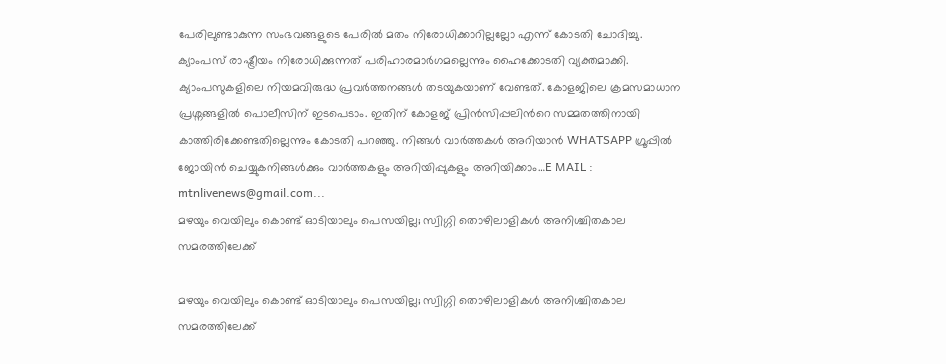പേരിലുണ്ടാകുന്ന സംഭവങ്ങളുടെ പേരില്‍ മതം നിരോധിക്കാറില്ലല്ലോ എന്ന് കോടതി ചോദിച്ചു. ക്യാംപസ് രാഷ്ട്രീയം നിരോധിക്കുന്നത് പരിഹാരമാര്‍ഗമല്ലെന്നും ഹൈക്കോടതി വ്യക്തമാക്കി. ക്യാംപസുകളിലെ നിയമവിരുദ്ധ പ്രവര്‍ത്തനങ്ങള്‍ തടയുകയാണ് വേണ്ടത്. കോളജിലെ ക്രമസമാധാന പ്രശ്നങ്ങളില്‍ പൊലീസിന് ഇടപെടാം. ഇതിന് കോളജ് പ്രിന്‍സിപ്പലിന്‍റെ സമ്മതത്തിനായി കാത്തിരിക്കേണ്ടതില്ലെന്നും കോടതി പറഞ്ഞു. നിങ്ങൾ വാർത്തകൾ അറിയാന്‍ WHATSAPP ഗ്രൂപ്പിൽ ജോയിൻ ചെയ്യുകനിങ്ങൾക്കും വാർത്തകളും അറിയിപ്പുകളും അറിയിക്കാം…E MAIL : mtnlivenews@gmail.com...
മഴയും വെയിലും കൊണ്ട് ഓടിയാലും പെസയില്ല; സ്വിഗ്ഗി തൊഴിലാളികള്‍ അനിശ്ചിതകാല സമരത്തിലേക്ക്

മഴയും വെയിലും കൊണ്ട് ഓടിയാലും പെസയില്ല; സ്വിഗ്ഗി തൊഴിലാളികള്‍ അനിശ്ചിതകാല സമരത്തിലേക്ക്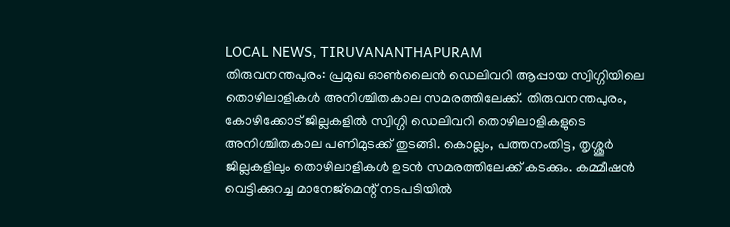LOCAL NEWS, TIRUVANANTHAPURAM
തിരുവനന്തപുരം: പ്രമുഖ ഓണ്‍ലൈന്‍ ഡെലിവറി ആപ്പായ സ്വിഗ്ഗിയിലെ തൊഴിലാളികള്‍ അനിശ്ചിതകാല സമരത്തിലേക്ക്. തിരുവനന്തപുരം, കോഴിക്കോട് ജില്ലകളില്‍ സ്വിഗ്ഗി ഡെലിവറി തൊഴിലാളികളുടെ അനിശ്ചിതകാല പണിമുടക്ക് തുടങ്ങി. കൊല്ലം, പത്തനംതിട്ട, തൃശ്ശൂര്‍ ജില്ലകളിലും തൊഴിലാളികള്‍ ഉടന്‍ സമരത്തിലേക്ക് കടക്കും. കമ്മീഷന്‍ വെട്ടിക്കുറച്ച മാനേജ്‌മെന്റ് നടപടിയില്‍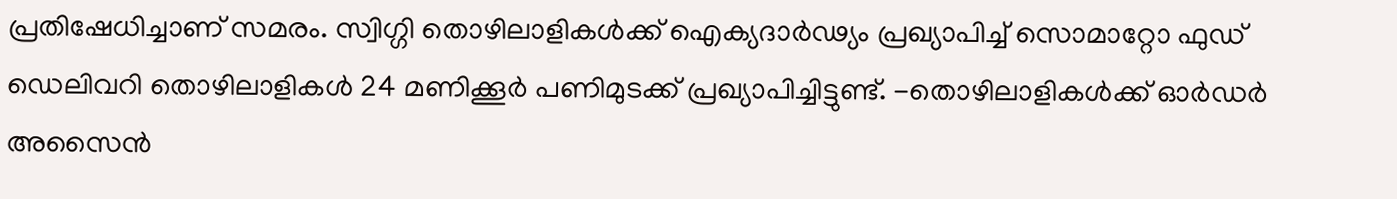പ്രതിഷേധിച്ചാണ് സമരം. സ്വിഗ്ഗി തൊഴിലാളികള്‍ക്ക് ഐക്യദാര്‍ഢ്യം പ്രഖ്യാപിച്ച് സൊമാറ്റോ ഫുഡ് ഡെലിവറി തൊഴിലാളികള്‍ 24 മണിക്കൂര്‍ പണിമുടക്ക് പ്രഖ്യാപിച്ചിട്ടുണ്ട്. -തൊഴിലാളികള്‍ക്ക് ഓര്‍ഡര്‍ അസൈന്‍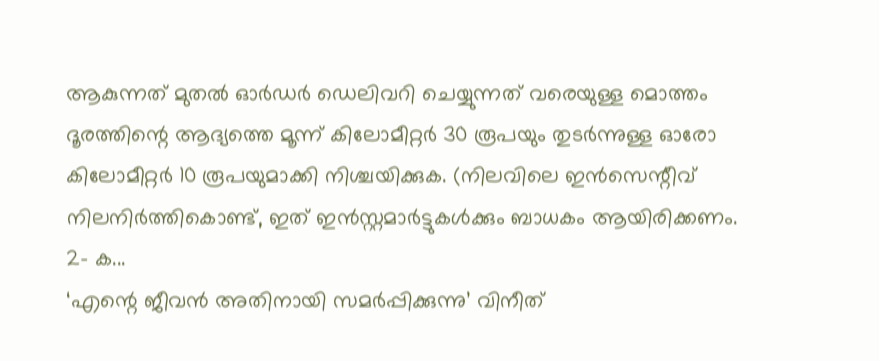ആകുന്നത് മുതല്‍ ഓര്‍ഡര്‍ ഡെലിവറി ചെയ്യുന്നത് വരെയുള്ള മൊത്തം ദൂരത്തിന്റെ ആദ്യത്തെ മൂന്ന് കിലോമീറ്റര്‍ 30 രൂപയും തുടര്‍ന്നുള്ള ഓരോ കിലോമീറ്റര്‍ 10 രൂപയുമാക്കി നിശ്ചയിക്കുക. (നിലവിലെ ഇന്‍സെന്റീവ് നിലനിര്‍ത്തികൊണ്ട്, ഇത് ഇന്‍സ്റ്റമാര്‍ട്ടുകള്‍ക്കും ബാധകം ആയിരിക്കണം. 2- ക...
‘എന്റെ ജീവൻ അതിനായി സമർപ്പിക്കുന്നു’ വിനീത്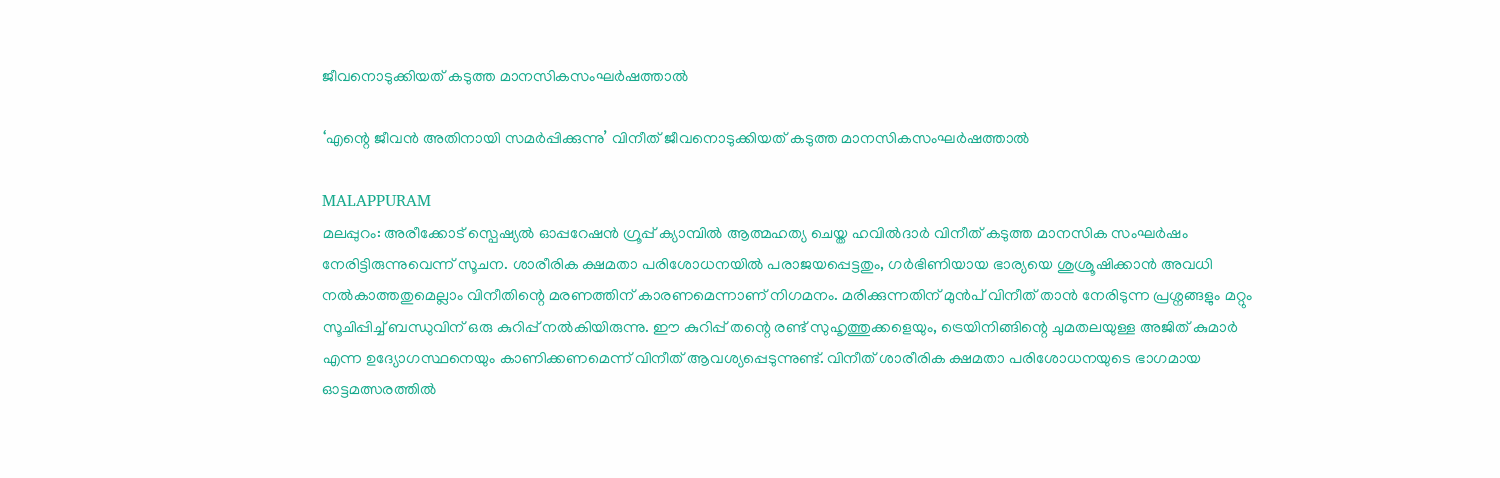ജീവനൊടുക്കിയത് കടുത്ത മാനസികസംഘർഷത്താൽ

‘എന്റെ ജീവൻ അതിനായി സമർപ്പിക്കുന്നു’ വിനീത് ജീവനൊടുക്കിയത് കടുത്ത മാനസികസംഘർഷത്താൽ

MALAPPURAM
മലപ്പുറം: അരീക്കോട് സ്പെഷ്യൽ ഓപ്പറേഷൻ ഗ്രൂപ്പ് ക്യാമ്പിൽ ആത്മഹത്യ ചെയ്ത ഹവിൽദാർ വിനീത് കടുത്ത മാനസിക സംഘർഷം നേരിട്ടിരുന്നുവെന്ന് സൂചന. ശാരീരിക ക്ഷമതാ പരിശോധനയിൽ പരാജയപ്പെട്ടതും, ഗർഭിണിയായ ഭാര്യയെ ശുശ്രൂഷിക്കാൻ അവധി നൽകാത്തതുമെല്ലാം വിനീതിന്റെ മരണത്തിന് കാരണമെന്നാണ് നിഗമനം. മരിക്കുന്നതിന് മുൻപ് വിനീത് താൻ നേരിടുന്ന പ്രശ്നങ്ങളും മറ്റും സൂചിപ്പിച്ച് ബന്ധുവിന് ഒരു കുറിപ്പ് നൽകിയിരുന്നു. ഈ കുറിപ്പ് തന്റെ രണ്ട് സുഹൃത്തുക്കളെയും, ട്രെയിനിങ്ങിന്റെ ചുമതലയുള്ള അജിത് കുമാർ എന്ന ഉദ്യോഗസ്ഥനെയും കാണിക്കണമെന്ന് വിനീത് ആവശ്യപ്പെടുന്നുണ്ട്. വിനീത് ശാരീരിക ക്ഷമതാ പരിശോധനയുടെ ഭാഗമായ ഓട്ടമത്സരത്തിൽ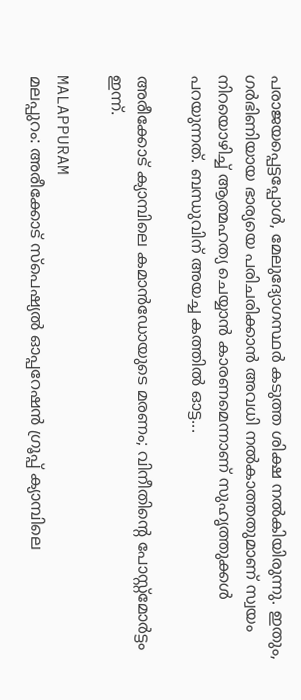പരാജയപ്പെട്ടപ്പോൾ, മേലുദ്യോഗസ്ഥർ കടുത്ത ശിക്ഷ നൽകിയിരുന്നു. ഇതും, ഗർഭിണിയായ ഭാര്യയെ പരിചരിക്കാൻ അവധി നൽകാത്തതുമാണ് സ്വയം നിറയൊഴിച്ച് ആത്മഹത്യ ചെയ്യാൻ കാരണമെന്നാണ് സുഹൃത്തുക്കൾ പറയുന്നത്. ബന്ധുവിന് അയച്ച കത്തിൽ ഓട്ട...

അരീക്കോട് ക്യാമ്പിലെ കമാൻഡോയുടെ മരണം; വിനീതിന്റെ പോസ്റ്റ്മോർട്ടം ഇന്ന്.

MALAPPURAM
മലപ്പുറം: അരീക്കോട് സ്പെഷ്യൽ ഓപ്പറേഷൻ ഗ്രൂപ്പ് ക്യാമ്പിലെ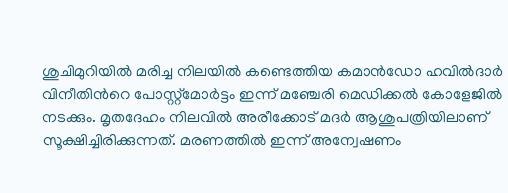ശുചിമുറിയിൽ മരിച്ച നിലയിൽ കണ്ടെത്തിയ കമാൻഡോ ഹവിൽദാർ വിനീതിൻറെ പോസ്റ്റ്മോർട്ടം ഇന്ന് മഞ്ചേരി മെഡിക്കൽ കോളേജിൽ നടക്കും. മൃതദേഹം നിലവിൽ അരീക്കോട് മദർ ആശുപത്രിയിലാണ് സൂക്ഷിച്ചിരിക്കുന്നത്. മരണത്തില്‍ ഇന്ന് അന്വേഷണം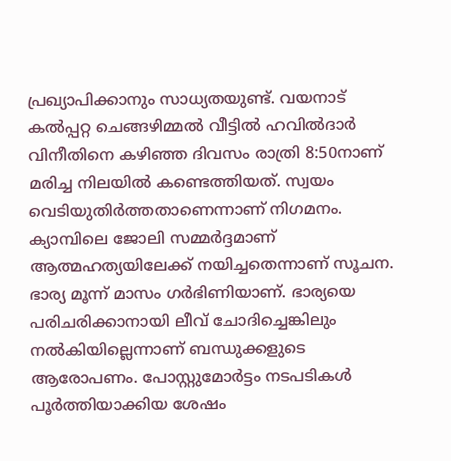പ്രഖ്യാപിക്കാനും സാധ്യതയുണ്ട്. വയനാട് കൽപ്പറ്റ ചെങ്ങഴിമ്മൽ വീട്ടിൽ ഹവിൽദാർ വിനീതിനെ കഴിഞ്ഞ ദിവസം രാത്രി 8:50നാണ് മരിച്ച നിലയിൽ കണ്ടെത്തിയത്. സ്വയം വെടിയുതിർത്തതാണെന്നാണ് നിഗമനം. ക്യാമ്പിലെ ജോലി സമ്മർദ്ദമാണ് ആത്മഹത്യയിലേക്ക് നയിച്ചതെന്നാണ് സൂചന. ഭാര്യ മൂന്ന് മാസം ഗർഭിണിയാണ്. ഭാര്യയെ പരിചരിക്കാനായി ലീവ് ചോദിച്ചെങ്കിലും നൽകിയില്ലെന്നാണ് ബന്ധുക്കളുടെ ആരോപണം. പോസ്റ്റുമോർട്ടം നടപടികൾ പൂർത്തിയാക്കിയ ശേഷം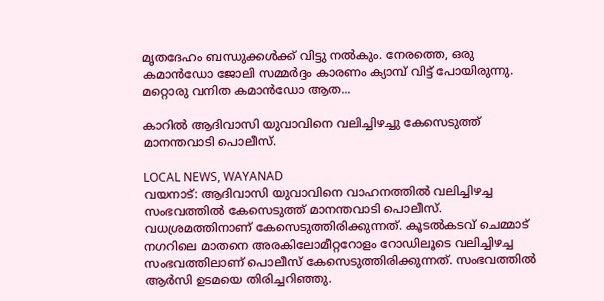മൃതദേഹം ബന്ധുക്കൾക്ക് വിട്ടു നൽകും. നേരത്തെ, ഒരു കമാൻഡോ ജോലി സമ്മർദ്ദം കാരണം ക്യാമ്പ് വിട്ട് പോയിരുന്നു. മറ്റൊരു വനിത കമാൻഡോ ആത...

കാറില്‍ ആദിവാസി യുവാവിനെ വലിച്ചിഴച്ചു കേസെടുത്ത് മാനന്തവാടി പൊലീസ്.

LOCAL NEWS, WAYANAD
വയനാട്: ആദിവാസി യുവാവിനെ വാഹനത്തിൽ വലിച്ചിഴച്ച സംഭവത്തിൽ കേസെടുത്ത് മാനന്തവാടി പൊലീസ്. വധശ്രമത്തിനാണ് കേസെടുത്തിരിക്കുന്നത്. കൂടൽകടവ് ചെമ്മാട് നഗറിലെ മാതനെ അരകിലോമീറ്ററോളം റോഡിലൂടെ വലിച്ചിഴച്ച സംഭവത്തിലാണ് പൊലീസ് കേസെടുത്തിരിക്കുന്നത്. സംഭവത്തില്‍ ആര്‍സി ഉടമയെ തിരിച്ചറിഞ്ഞു.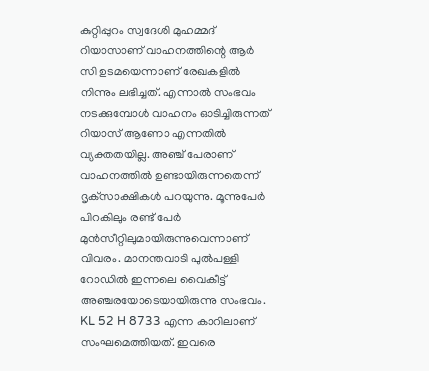കുറ്റിപ്പുറം സ്വദേശി മുഹമ്മദ് റിയാസാണ് വാഹനത്തിന്റെ ആര്‍ സി ഉടമയെന്നാണ് രേഖകളില്‍ നിന്നും ലഭിച്ചത്. എന്നാല്‍ സംഭവം നടക്കുമ്പോള്‍ വാഹനം ഓടിച്ചിരുന്നത് റിയാസ് ആണോ എന്നതില്‍ വ്യക്തതയില്ല. അഞ്ച് പേരാണ് വാഹനത്തില്‍ ഉണ്ടായിരുന്നതെന്ന് ദൃക്‌സാക്ഷികള്‍ പറയുന്നു. മൂന്നുപേര്‍ പിറകിലും രണ്ട് പേര്‍ മുന്‍സീറ്റിലുമായിരുന്നുവെന്നാണ് വിവരം. മാനന്തവാടി പുൽപള്ളി റോഡിൽ ഇന്നലെ വൈകീട്ട് അഞ്ചരയോടെയായിരുന്നു സംഭവം. KL 52 H 8733 എന്ന കാറിലാണ് സംഘമെത്തിയത്. ഇവരെ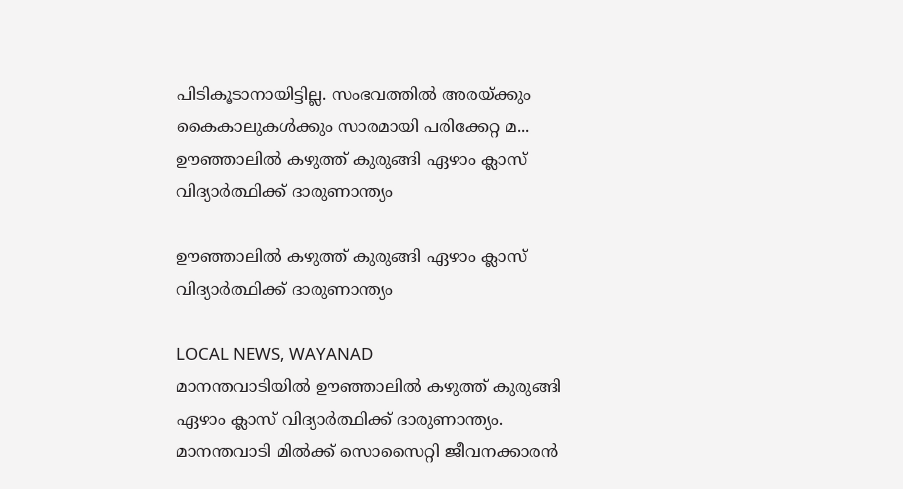പിടികൂടാനായിട്ടില്ല. സംഭവത്തിൽ അരയ്ക്കും കൈകാലുകൾക്കും സാരമായി പരിക്കേറ്റ മ...
ഊഞ്ഞാലില്‍ കഴുത്ത് കുരുങ്ങി ഏഴാം ക്ലാസ് വിദ്യാർത്ഥിക്ക് ദാരുണാന്ത്യം

ഊഞ്ഞാലില്‍ കഴുത്ത് കുരുങ്ങി ഏഴാം ക്ലാസ് വിദ്യാർത്ഥിക്ക് ദാരുണാന്ത്യം

LOCAL NEWS, WAYANAD
മാനന്തവാടിയില്‍ ഊഞ്ഞാലില്‍ കഴുത്ത് കുരുങ്ങി ഏഴാം ക്ലാസ് വിദ്യാർത്ഥിക്ക് ദാരുണാന്ത്യം. മാനന്തവാടി മില്‍ക്ക് സൊസൈറ്റി ജീവനക്കാരൻ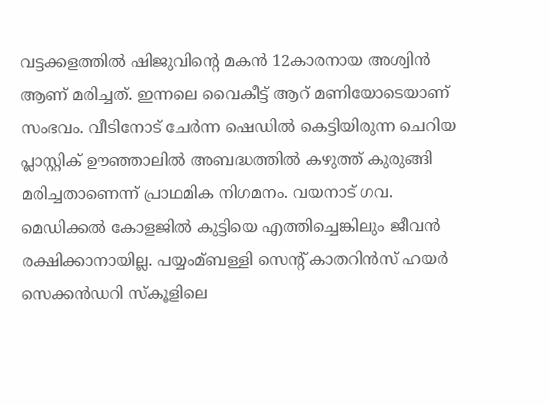വട്ടക്കളത്തില്‍ ഷിജുവിന്‍റെ മകൻ 12കാരനായ അശ്വിൻ ആണ് മരിച്ചത്. ഇന്നലെ വൈകീട്ട് ആറ് മണിയോടെയാണ് സംഭവം. വീടിനോട് ചേർന്ന ഷെഡില്‍ കെട്ടിയിരുന്ന ചെറിയ പ്ലാസ്റ്റിക് ഊഞ്ഞാലില്‍ അബദ്ധത്തില്‍ കഴുത്ത് കുരുങ്ങി മരിച്ചതാണെന്ന് പ്രാഥമിക നിഗമനം. വയനാട് ഗവ. മെഡിക്കല്‍ കോളജില്‍ കുട്ടിയെ എത്തിച്ചെങ്കിലും ജീവൻ രക്ഷിക്കാനായില്ല. പയ്യംമ്ബള്ളി സെന്‍റ് കാതറിൻസ് ഹയർ സെക്കൻഡറി സ്കൂളിലെ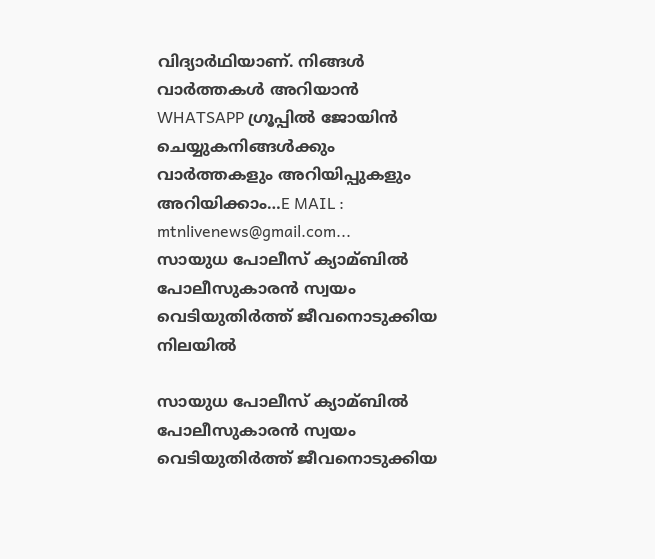വിദ്യാർഥിയാണ്. നിങ്ങൾ വാർത്തകൾ അറിയാന്‍ WHATSAPP ഗ്രൂപ്പിൽ ജോയിൻ ചെയ്യുകനിങ്ങൾക്കും വാർത്തകളും അറിയിപ്പുകളും അറിയിക്കാം…E MAIL : mtnlivenews@gmail.com...
സായുധ പോലീസ് ക്യാമ്ബില്‍ പോലീസുകാരന്‍ സ്വയം വെടിയുതിര്‍ത്ത് ജീവനൊടുക്കിയ നിലയില്‍

സായുധ പോലീസ് ക്യാമ്ബില്‍ പോലീസുകാരന്‍ സ്വയം വെടിയുതിര്‍ത്ത് ജീവനൊടുക്കിയ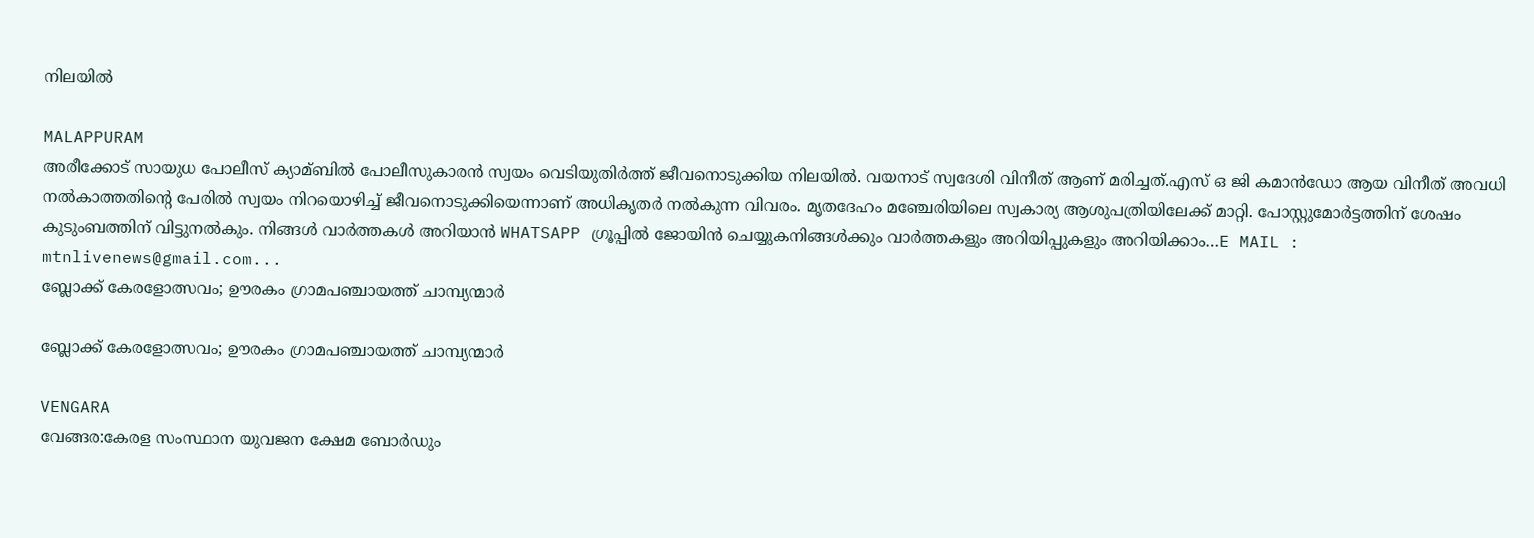നിലയില്‍

MALAPPURAM
അരീക്കോട് സായുധ പോലീസ് ക്യാമ്ബില്‍ പോലീസുകാരന്‍ സ്വയം വെടിയുതിര്‍ത്ത് ജീവനൊടുക്കിയ നിലയില്‍. വയനാട് സ്വദേശി വിനീത് ആണ് മരിച്ചത്.എസ് ഒ ജി കമാന്‍ഡോ ആയ വിനീത് അവധി നല്‍കാത്തതിന്റെ പേരില്‍ സ്വയം നിറയൊഴിച്ച്‌ ജീവനൊടുക്കിയെന്നാണ് അധികൃതര്‍ നല്‍കുന്ന വിവരം. മൃതദേഹം മഞ്ചേരിയിലെ സ്വകാര്യ ആശുപത്രിയിലേക്ക് മാറ്റി. പോസ്റ്റുമോര്‍ട്ടത്തിന് ശേഷം കുടുംബത്തിന് വിട്ടുനല്‍കും. നിങ്ങൾ വാർത്തകൾ അറിയാന്‍ WHATSAPP ഗ്രൂപ്പിൽ ജോയിൻ ചെയ്യുകനിങ്ങൾക്കും വാർത്തകളും അറിയിപ്പുകളും അറിയിക്കാം…E MAIL : mtnlivenews@gmail.com...
ബ്ലോക്ക് കേരളോത്സവം; ഊരകം ഗ്രാമപഞ്ചായത്ത് ചാമ്പ്യന്മാർ

ബ്ലോക്ക് കേരളോത്സവം; ഊരകം ഗ്രാമപഞ്ചായത്ത് ചാമ്പ്യന്മാർ

VENGARA
വേങ്ങര:കേരള സംസ്ഥാന യുവജന ക്ഷേമ ബോർഡും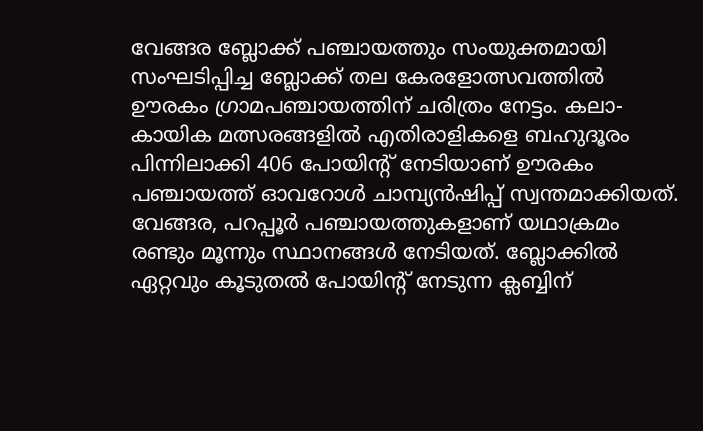വേങ്ങര ബ്ലോക്ക് പഞ്ചായത്തും സംയുക്തമായി സംഘടിപ്പിച്ച ബ്ലോക്ക് തല കേരളോത്സവത്തിൽ ഊരകം ഗ്രാമപഞ്ചായത്തിന് ചരിത്രം നേട്ടം. കലാ-കായിക മത്സരങ്ങളിൽ എതിരാളികളെ ബഹുദൂരം പിന്നിലാക്കി 406 പോയിന്റ് നേടിയാണ് ഊരകം പഞ്ചായത്ത് ഓവറോൾ ചാമ്പ്യൻഷിപ്പ് സ്വന്തമാക്കിയത്. വേങ്ങര, പറപ്പൂർ പഞ്ചായത്തുകളാണ് യഥാക്രമം രണ്ടും മൂന്നും സ്ഥാനങ്ങൾ നേടിയത്. ബ്ലോക്കിൽ ഏറ്റവും കൂടുതൽ പോയിന്റ് നേടുന്ന ക്ലബ്ബിന്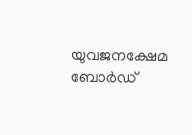യുവജനക്ഷേമ ബോർഡ്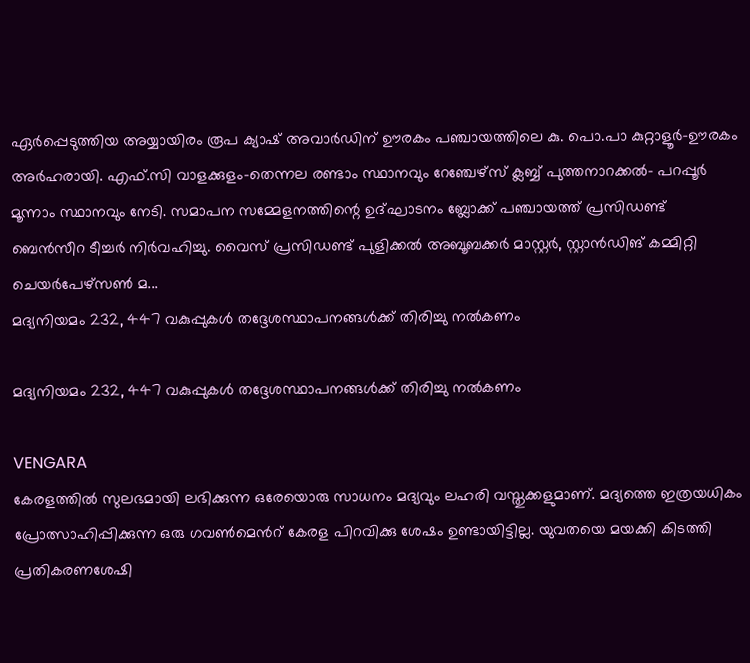ഏർപ്പെടുത്തിയ അയ്യായിരം രൂപ ക്യാഷ് അവാർഡിന് ഊരകം പഞ്ചായത്തിലെ കു. പൊ.പാ കുറ്റാളൂർ-ഊരകം അർഹരായി. എഫ്.സി വാളക്കുളം-തെന്നല രണ്ടാം സ്ഥാനവും റേഞ്ചേഴ്സ് ക്ലബ്ബ്‌ പുത്തനാറക്കൽ- പറപ്പൂർ മൂന്നാം സ്ഥാനവും നേടി. സമാപന സമ്മേളനത്തിന്റെ ഉദ്ഘാടനം ബ്ലോക്ക് പഞ്ചായത്ത് പ്രസിഡണ്ട് ബെൻസീറ ടീച്ചർ നിർവഹിച്ചു. വൈസ് പ്രസിഡണ്ട് പുളിക്കൽ അബൂബക്കർ മാസ്റ്റർ, സ്റ്റാൻഡിങ് കമ്മിറ്റി ചെയർപേഴ്സൺ മ...
മദ്യനിയമം 232, 447 വകുപ്പുകൾ തദ്ദേശസ്ഥാപനങ്ങൾക്ക് തിരിച്ചു നൽകണം

മദ്യനിയമം 232, 447 വകുപ്പുകൾ തദ്ദേശസ്ഥാപനങ്ങൾക്ക് തിരിച്ചു നൽകണം

VENGARA
കേരളത്തിൽ സുലഭമായി ലഭിക്കുന്ന ഒരേയൊരു സാധനം മദ്യവും ലഹരി വസ്തുക്കളുമാണ്. മദ്യത്തെ ഇത്രയധികം പ്രോത്സാഹിപ്പിക്കുന്ന ഒരു ഗവൺമെൻറ് കേരള പിറവിക്കു ശേഷം ഉണ്ടായിട്ടില്ല. യുവതയെ മയക്കി കിടത്തി പ്രതികരണശേഷി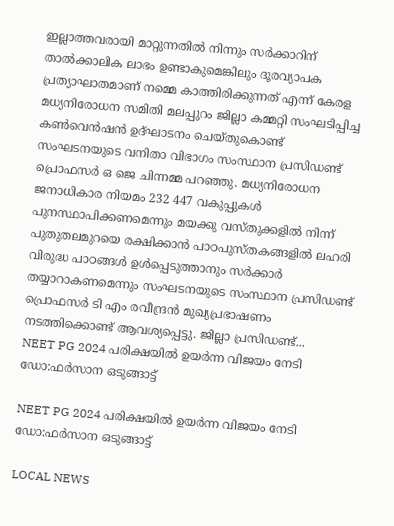ഇല്ലാത്തവരായി മാറ്റുന്നതിൽ നിന്നും സർക്കാറിന് താൽക്കാലിക ലാഭം ഉണ്ടാകുമെങ്കിലും ദൂരവ്യാപക പ്രത്യാഘാതമാണ് നമ്മെ കാത്തിരിക്കുന്നത് എന്ന് കേരള മധ്യനിരോധന സമിതി മലപ്പുറം ജില്ലാ കമ്മറ്റി സംഘടിപ്പിച്ച കൺവെൻഷൻ ഉദ്ഘാടനം ചെയ്തുകൊണ്ട് സംഘടനയുടെ വനിതാ വിഭാഗം സംസ്ഥാന പ്രസിഡണ്ട് പ്രൊഫസർ ഒ ജെ ചിന്നമ്മ പറഞ്ഞു. മധ്യനിരോധന ജനാധികാര നിയമം 232 447 വകുപ്പുകൾ പുനസ്ഥാപിക്കണമെന്നും മയക്കു വസ്തുക്കളിൽ നിന്ന് പുതുതലമുറയെ രക്ഷിക്കാൻ പാഠപുസ്തകങ്ങളിൽ ലഹരി വിരുദ്ധ പാഠങ്ങൾ ഉൾപ്പെടുത്താനും സർക്കാർ തയ്യാറാകണമെന്നും സംഘടനയുടെ സംസ്ഥാന പ്രസിഡണ്ട് പ്രൊഫസർ ടി എം രവീന്ദ്രൻ മുഖ്യപ്രഭാഷണം നടത്തിക്കൊണ്ട് ആവശ്യപ്പെട്ടു. ജില്ലാ പ്രസിഡണ്ട്...
NEET PG 2024 പരിക്ഷയിൽ ഉയർന്ന വിജയം നേടി ഡോ:ഫർസാന ഒടുങ്ങാട്ട്

NEET PG 2024 പരിക്ഷയിൽ ഉയർന്ന വിജയം നേടി ഡോ:ഫർസാന ഒടുങ്ങാട്ട്

LOCAL NEWS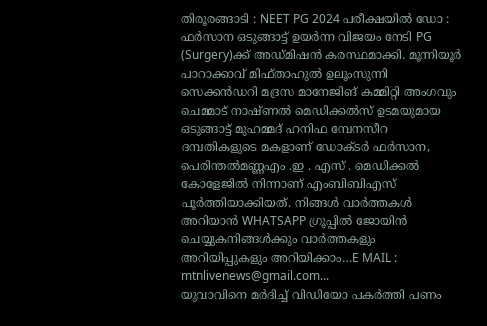തിരൂരങ്ങാടി : NEET PG 2024 പരീക്ഷയിൽ ഡോ : ഫർസാന ഒടുങ്ങാട്ട് ഉയർന്ന വിജയം നേടി PG (Surgery)ക്ക് അഡ്മിഷൻ കരസ്ഥമാക്കി. മൂന്നിയൂർ പാറാക്കാവ് മിഫ്താഹുൽ ഉലൂംസുന്നി സെക്കൻഡറി മദ്രസ മാനേജിങ് കമ്മിറ്റി അംഗവും ചെമ്മാട് നാഷ്ണൽ മെഡിക്കൽസ് ഉടമയുമായ ഒടുങ്ങാട്ട് മുഹമ്മദ് ഹനിഫ മ്പേനസീറ ദമ്പതികളുടെ മകളാണ് ഡോക്ടർ ഫർസാന, പെരിന്തൽമണ്ണഎം .ഇ . എസ് . മെഡിക്കൽ കോളേജിൽ നിന്നാണ് എംബിബിഎസ് പൂർത്തിയാക്കിയത്. നിങ്ങൾ വാർത്തകൾ അറിയാന്‍ WHATSAPP ഗ്രൂപ്പിൽ ജോയിൻ ചെയ്യുകനിങ്ങൾക്കും വാർത്തകളും അറിയിപ്പുകളും അറിയിക്കാം…E MAIL : mtnlivenews@gmail.com...
യുവാവിനെ മര്‍ദിച്ച്‌ വിഡിയോ പകര്‍ത്തി പണം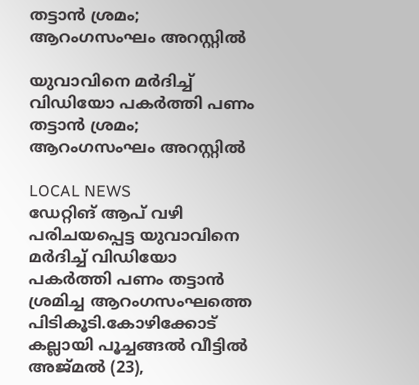തട്ടാൻ ശ്രമം; ആറംഗസംഘം അറസ്റ്റില്‍

യുവാവിനെ മര്‍ദിച്ച്‌ വിഡിയോ പകര്‍ത്തി പണം തട്ടാൻ ശ്രമം; ആറംഗസംഘം അറസ്റ്റില്‍

LOCAL NEWS
ഡേറ്റിങ് ആപ് വഴി പരിചയപ്പെട്ട യുവാവിനെ മർദിച്ച്‌ വിഡിയോ പകർത്തി പണം തട്ടാൻ ശ്രമിച്ച ആറംഗസംഘത്തെ പിടികൂടി.കോഴിക്കോട് കല്ലായി പൂച്ചങ്ങല്‍ വീട്ടില്‍ അജ്മല്‍ (23),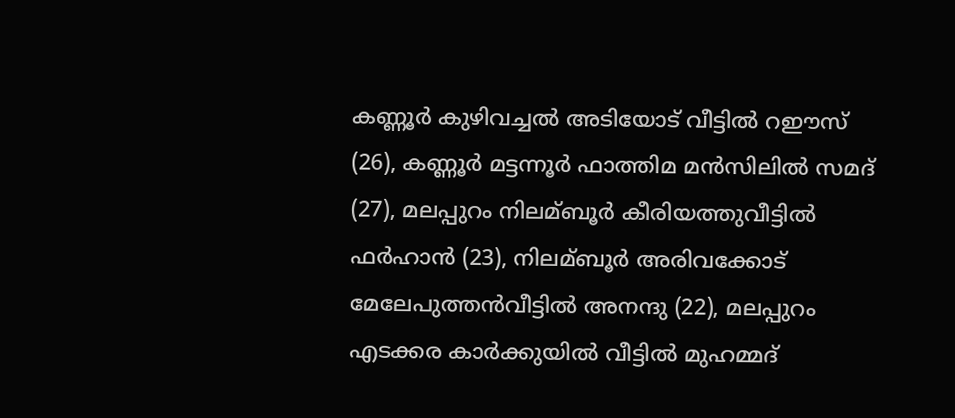കണ്ണൂർ കുഴിവച്ചല്‍ അടിയോട് വീട്ടില്‍ റഈസ് (26), കണ്ണൂർ മട്ടന്നൂർ ഫാത്തിമ മൻസിലില്‍ സമദ് (27), മലപ്പുറം നിലമ്ബൂർ കീരിയത്തുവീട്ടില്‍ ഫർഹാൻ (23), നിലമ്ബൂർ അരിവക്കോട് മേലേപുത്തൻവീട്ടില്‍ അനന്ദു (22), മലപ്പുറം എടക്കര കാർക്കുയില്‍ വീട്ടില്‍ മുഹമ്മദ്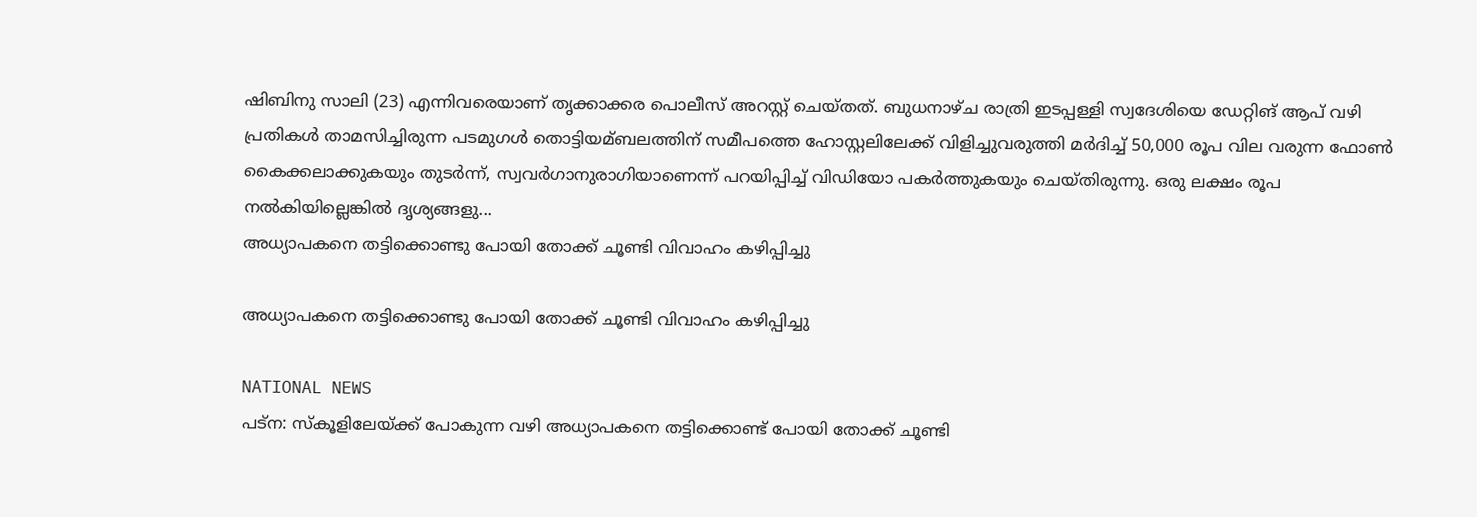ഷിബിനു സാലി (23) എന്നിവരെയാണ് തൃക്കാക്കര പൊലീസ് അറസ്റ്റ് ചെയ്തത്. ബുധനാഴ്ച രാത്രി ഇടപ്പള്ളി സ്വദേശിയെ ഡേറ്റിങ് ആപ് വഴി പ്രതികള്‍ താമസിച്ചിരുന്ന പടമുഗള്‍ തൊട്ടിയമ്ബലത്തിന് സമീപത്തെ ഹോസ്റ്റലിലേക്ക് വിളിച്ചുവരുത്തി മർദിച്ച്‌ 50,000 രൂപ വില വരുന്ന ഫോണ്‍ കൈക്കലാക്കുകയും തുടർന്ന്, സ്വവർഗാനുരാഗിയാണെന്ന് പറയിപ്പിച്ച്‌ വിഡിയോ പകർത്തുകയും ചെയ്തിരുന്നു. ഒരു ലക്ഷം രൂപ നല്‍കിയില്ലെങ്കില്‍ ദൃശ്യങ്ങളു...
അധ്യാപകനെ തട്ടിക്കൊണ്ടു പോയി തോക്ക് ചൂണ്ടി വിവാഹം കഴിപ്പിച്ചു

അധ്യാപകനെ തട്ടിക്കൊണ്ടു പോയി തോക്ക് ചൂണ്ടി വിവാഹം കഴിപ്പിച്ചു

NATIONAL NEWS
പട്‌ന: സ്‌കൂളിലേയ്ക്ക് പോകുന്ന വഴി അധ്യാപകനെ തട്ടിക്കൊണ്ട് പോയി തോക്ക് ചൂണ്ടി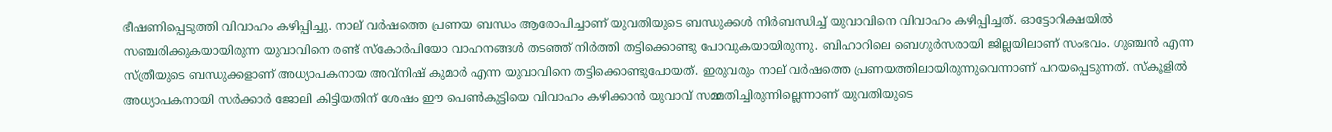ഭീഷണിപ്പെടുത്തി വിവാഹം കഴിപ്പിച്ചു. നാല് വര്‍ഷത്തെ പ്രണയ ബന്ധം ആരോപിച്ചാണ് യുവതിയുടെ ബന്ധുക്കള്‍ നിര്‍ബന്ധിച്ച് യുവാവിനെ വിവാഹം കഴിപ്പിച്ചത്. ഓട്ടോറിക്ഷയില്‍ സഞ്ചരിക്കുകയായിരുന്ന യുവാവിനെ രണ്ട് സ്‌കോര്‍പിയോ വാഹനങ്ങള്‍ തടഞ്ഞ് നിര്‍ത്തി തട്ടിക്കൊണ്ടു പോവുകയായിരുന്നു. ബിഹാറിലെ ബെഗുര്‍സരായി ജില്ലയിലാണ് സംഭവം. ഗുഞ്ചന്‍ എന്ന സ്ത്രീയുടെ ബന്ധുക്കളാണ് അധ്യാപകനായ അവ്‌നിഷ് കുമാര്‍ എന്ന യുവാവിനെ തട്ടിക്കൊണ്ടുപോയത്. ഇരുവരും നാല് വര്‍ഷത്തെ പ്രണയത്തിലായിരുന്നുവെന്നാണ് പറയപ്പെടുന്നത്. സ്‌കൂളില്‍ അധ്യാപകനായി സര്‍ക്കാര്‍ ജോലി കിട്ടിയതിന് ശേഷം ഈ പെണ്‍കുട്ടിയെ വിവാഹം കഴിക്കാന്‍ യുവാവ് സമ്മതിച്ചിരുന്നില്ലെന്നാണ് യുവതിയുടെ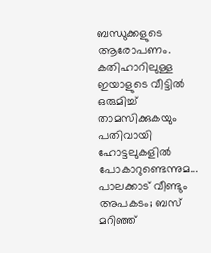ബന്ധുക്കളുടെ ആരോപണം. കതിഹാറിലുള്ള ഇയാളുടെ വീട്ടില്‍ ഒരുമിച്ച് താമസിക്കുകയും പതിവായി ഹോട്ടലുകളില്‍ പോകാറുണ്ടെന്നുമ...
പാലക്കാട് വീണ്ടും അപകടം; ബസ് മറിഞ്ഞ്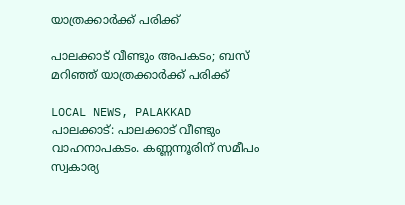യാത്രക്കാര്‍ക്ക് പരിക്ക്

പാലക്കാട് വീണ്ടും അപകടം; ബസ് മറിഞ്ഞ് യാത്രക്കാര്‍ക്ക് പരിക്ക്

LOCAL NEWS, PALAKKAD
പാലക്കാട്: പാലക്കാട് വീണ്ടും വാഹനാപകടം. കണ്ണന്നൂരിന് സമീപം സ്വകാര്യ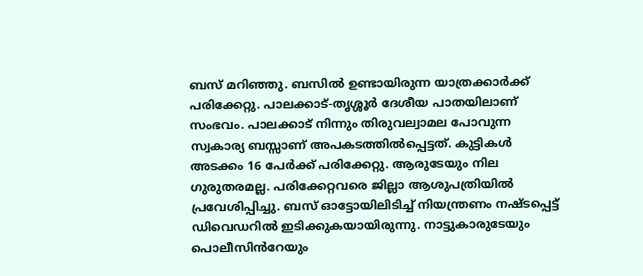ബസ് മറിഞ്ഞു. ബസില്‍ ഉണ്ടായിരുന്ന യാത്രക്കാര്‍ക്ക് പരിക്കേറ്റു. പാലക്കാട്-തൃശ്ശൂര്‍ ദേശീയ പാതയിലാണ് സംഭവം. പാലക്കാട് നിന്നും തിരുവല്വാമല പോവുന്ന സ്വകാര്യ ബസ്സാണ് അപകടത്തില്‍പ്പെട്ടത്. കുട്ടികള്‍ അടക്കം 16 പേര്‍ക്ക് പരിക്കേറ്റു. ആരുടേയും നില ഗുരുതരമല്ല. പരിക്കേറ്റവരെ ജില്ലാ ആശുപത്രിയില്‍ പ്രവേശിപ്പിച്ചു. ബസ് ഓട്ടോയിലിടിച്ച് നിയന്ത്രണം നഷ്ടപ്പെട്ട് ഡിവെഡറില്‍ ഇടിക്കുകയായിരുന്നു. നാട്ടുകാരുടേയും പൊലീസിൻറേയും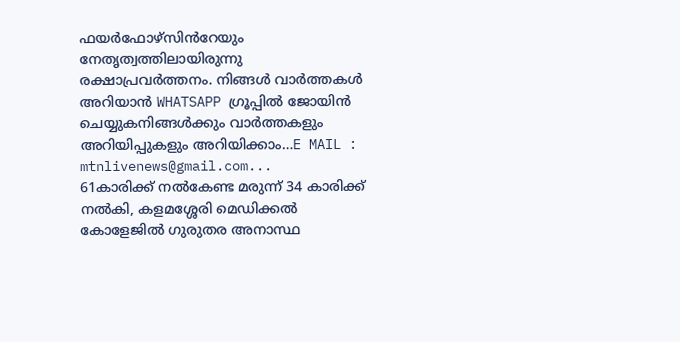ഫയർഫോഴ്സിൻറേയും നേതൃത്വത്തിലായിരുന്നു രക്ഷാപ്രവർത്തനം. നിങ്ങൾ വാർത്തകൾ അറിയാന്‍ WHATSAPP ഗ്രൂപ്പിൽ ജോയിൻ ചെയ്യുകനിങ്ങൾക്കും വാർത്തകളും അറിയിപ്പുകളും അറിയിക്കാം…E MAIL : mtnlivenews@gmail.com...
61കാരിക്ക് നൽകേണ്ട മരുന്ന് 34 കാരിക്ക് നൽകി, കളമശ്ശേരി മെഡിക്കൽ കോളേജിൽ ഗുരുതര അനാസ്ഥ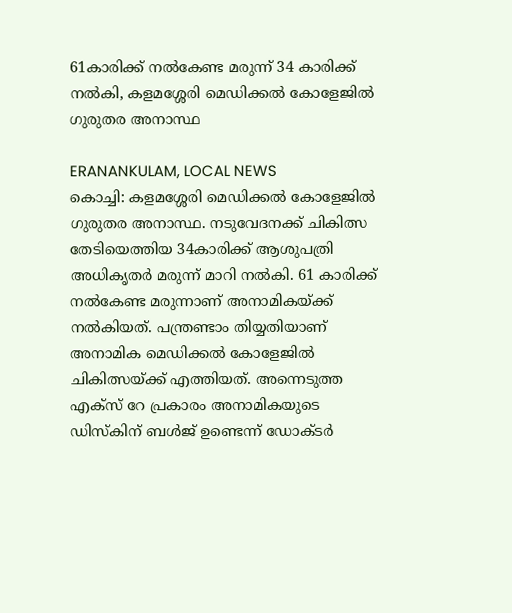61കാരിക്ക് നൽകേണ്ട മരുന്ന് 34 കാരിക്ക് നൽകി, കളമശ്ശേരി മെഡിക്കൽ കോളേജിൽ ഗുരുതര അനാസ്ഥ

ERANANKULAM, LOCAL NEWS
കൊച്ചി: കളമശ്ശേരി മെഡിക്കൽ കോളേജിൽ ഗുരുതര അനാസ്ഥ. നടുവേദനക്ക് ചികിത്സ തേടിയെത്തിയ 34കാരിക്ക് ആശുപത്രി അധികൃതർ മരുന്ന് മാറി നൽകി. 61 കാരിക്ക് നല്‍കേണ്ട മരുന്നാണ് അനാമികയ്ക്ക് നല്‍കിയത്. പന്ത്രണ്ടാം തിയ്യതിയാണ് അനാമിക മെഡിക്കൽ കോളേജില്‍ ചികിത്സയ്ക്ക് എത്തിയത്. അന്നെടുത്ത എക്സ് റേ പ്രകാരം അനാമികയുടെ ഡിസ്കിന് ബൾജ് ഉണ്ടെന്ന് ഡോക്ടർ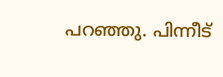പറഞ്ഞു. പിന്നീട്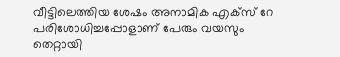വീട്ടിലെത്തിയ ശേഷം അനാമിക എക്സ് റേ പരിശോധിച്ചപ്പോളാണ് പേരും വയസും തെറ്റായി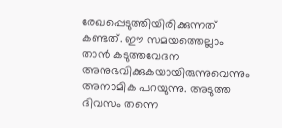രേഖപ്പെടുത്തിയിരിക്കുന്നത് കണ്ടത്. ഈ സമയത്തെല്ലാം താൻ കടുത്തവേദന അനുഭവിക്കുകയായിരുന്നുവെന്നും അനാമിക പറയുന്നു. അടുത്ത ദിവസം തന്നെ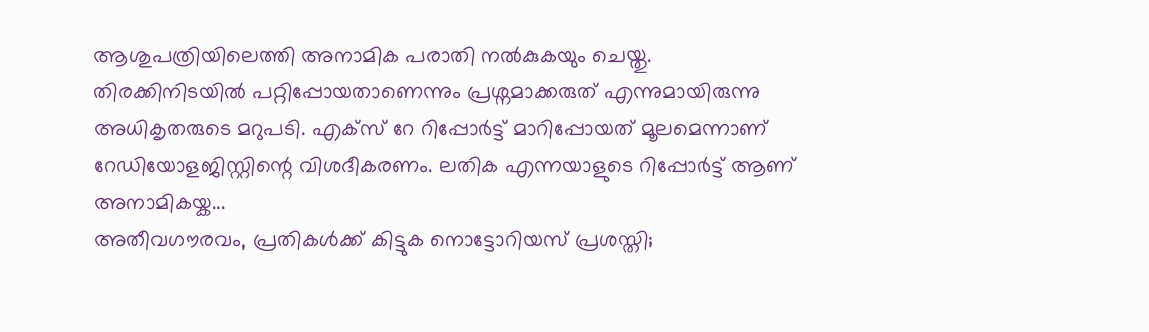ആശുപത്രിയിലെത്തി അനാമിക പരാതി നൽകുകയും ചെയ്തു. തിരക്കിനിടയിൽ പറ്റിപ്പോയതാണെന്നും പ്രശ്നമാക്കരുത് എന്നുമായിരുന്നു അധികൃതരുടെ മറുപടി. എക്സ് റേ റിപ്പോർട്ട് മാറിപ്പോയത് മൂലമെന്നാണ് റേഡിയോളജിസ്റ്റിന്റെ വിശദീകരണം. ലതിക എന്നയാളുടെ റിപ്പോർട്ട് ആണ് അനാമികയ്ക...
അതീവഗൗരവം, പ്രതികള്‍ക്ക് കിട്ടുക നൊട്ടോറിയസ് പ്രശസ്തി;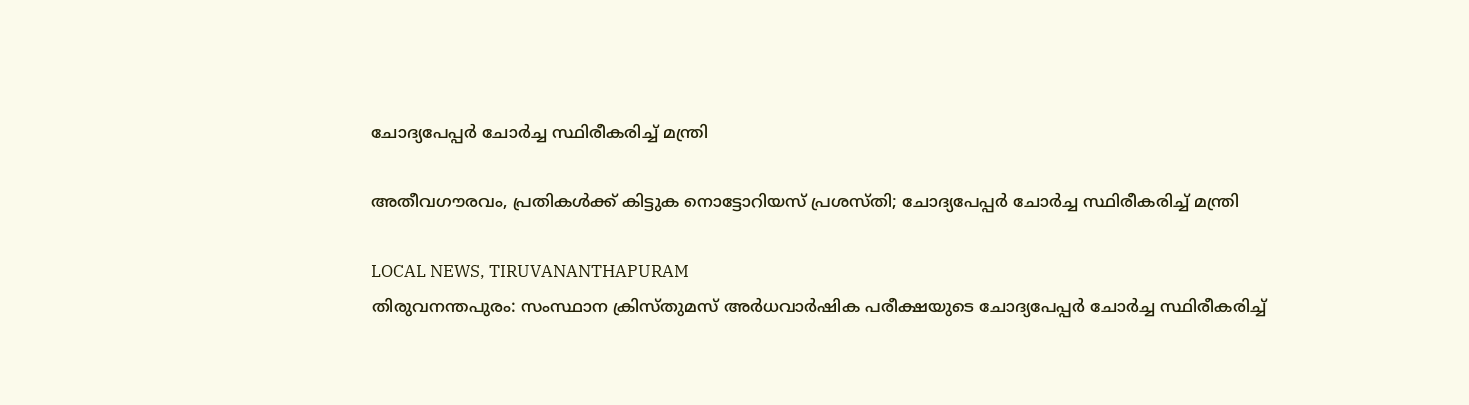ചോദ്യപേപ്പര്‍ ചോര്‍ച്ച സ്ഥിരീകരിച്ച് മന്ത്രി

അതീവഗൗരവം, പ്രതികള്‍ക്ക് കിട്ടുക നൊട്ടോറിയസ് പ്രശസ്തി; ചോദ്യപേപ്പര്‍ ചോര്‍ച്ച സ്ഥിരീകരിച്ച് മന്ത്രി

LOCAL NEWS, TIRUVANANTHAPURAM
തിരുവനന്തപുരം: സംസ്ഥാന ക്രിസ്തുമസ് അര്‍ധവാര്‍ഷിക പരീക്ഷയുടെ ചോദ്യപേപ്പര്‍ ചോര്‍ച്ച സ്ഥിരീകരിച്ച്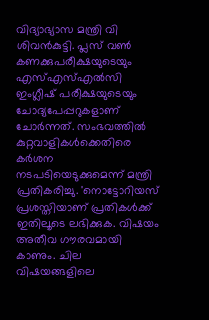വിദ്യാഭ്യാസ മന്ത്രി വി ശിവന്‍കുട്ടി. പ്ലസ് വണ്‍ കണക്കുപരീക്ഷയുടെയും എസ്എസ്എല്‍സി ഇംഗ്ലീഷ് പരീക്ഷയുടെയും ചോദ്യപേപ്പറുകളാണ് ചോര്‍ന്നത്. സംഭവത്തില്‍ കുറ്റവാളികള്‍ക്കെതിരെ കര്‍ശന നടപടിയെടുക്കുമെന്ന് മന്ത്രി പ്രതികരിച്ചു. 'നൊട്ടോറിയസ് പ്രശസ്തിയാണ് പ്രതികള്‍ക്ക് ഇതിലൂടെ ലഭിക്കുക. വിഷയം അതീവ ഗൗരവമായി കാണും. ചില വിഷയങ്ങളിലെ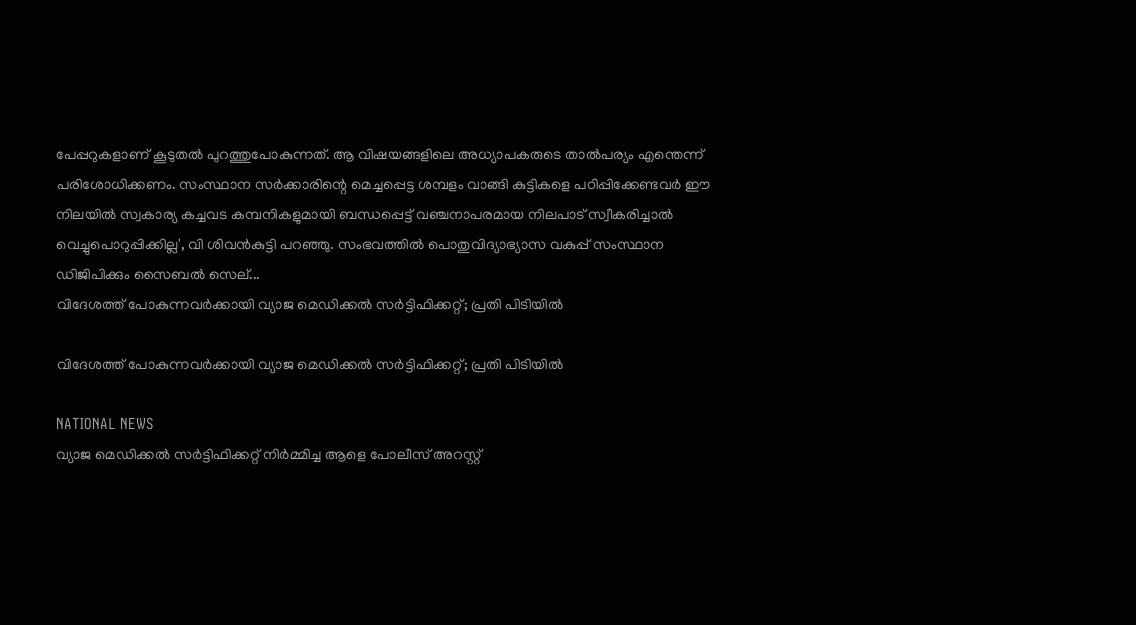പേപ്പറുകളാണ് കൂടുതല്‍ പുറത്തുപോകുന്നത്. ആ വിഷയങ്ങളിലെ അധ്യാപകരുടെ താല്‍പര്യം എന്തെന്ന് പരിശോധിക്കണം. സംസ്ഥാന സര്‍ക്കാരിന്റെ മെച്ചപ്പെട്ട ശമ്പളം വാങ്ങി കുട്ടികളെ പഠിപ്പിക്കേണ്ടവര്‍ ഈ നിലയില്‍ സ്വകാര്യ കച്ചവട കമ്പനികളുമായി ബന്ധപ്പെട്ട് വഞ്ചനാപരമായ നിലപാട് സ്വീകരിച്ചാല്‍ വെച്ചുപൊറുപ്പിക്കില്ല', വി ശിവന്‍കുട്ടി പറഞ്ഞു. സംഭവത്തില്‍ പൊതുവിദ്യാഭ്യാസ വകുപ്പ് സംസ്ഥാന ഡിജിപിക്കും സൈബല്‍ സെല്...
വിദേശത്ത് പോകുന്നവര്‍ക്കായി വ്യാജ മെഡിക്കല്‍ സര്‍ട്ടിഫിക്കറ്റ്; പ്രതി പിടിയില്‍

വിദേശത്ത് പോകുന്നവര്‍ക്കായി വ്യാജ മെഡിക്കല്‍ സര്‍ട്ടിഫിക്കറ്റ്; പ്രതി പിടിയില്‍

NATIONAL NEWS
വ്യാജ മെഡിക്കല്‍ സർട്ടിഫിക്കറ്റ് നിർമ്മിച്ച ആളെ പോലീസ് അറസ്റ്റ്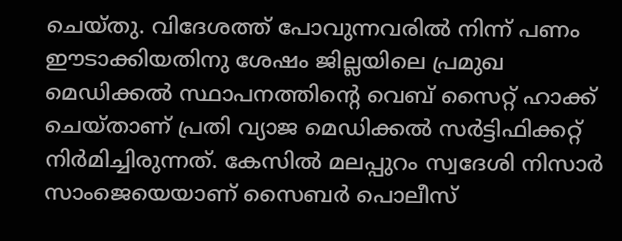ചെയ്തു. വിദേശത്ത് പോവുന്നവരില്‍ നിന്ന് പണം ഈടാക്കിയതിനു ശേഷം ജില്ലയിലെ പ്രമുഖ മെഡിക്കല്‍ സ്ഥാപനത്തിന്റെ വെബ്‌ സൈറ്റ് ഹാക്ക് ചെയ്താണ് പ്രതി വ്യാജ മെഡിക്കല്‍ സർട്ടിഫിക്കറ്റ് നിർമിച്ചിരുന്നത്. കേസില്‍ മലപ്പുറം സ്വദേശി നിസാർ സാംജെയെയാണ് സൈബർ പൊലീസ്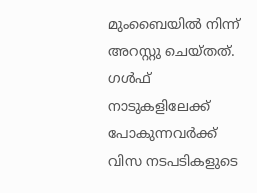മുംബൈയില്‍ നിന്ന് അറസ്റ്റു ചെയ്തത്. ഗള്‍ഫ് നാടുകളിലേക്ക് പോകുന്നവർക്ക് വിസ നടപടികളുടെ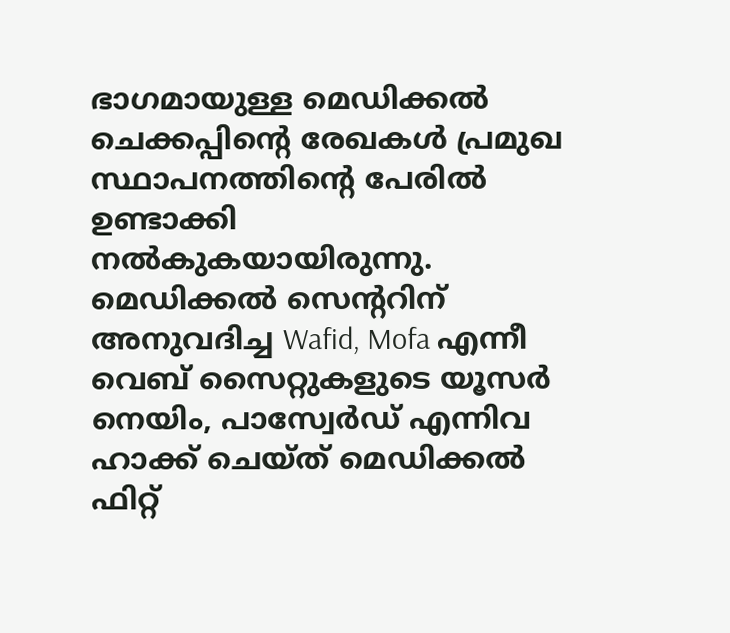ഭാഗമായുള്ള മെഡിക്കല്‍ ചെക്കപ്പിന്റെ രേഖകള്‍ പ്രമുഖ സ്ഥാപനത്തിന്റെ പേരില്‍ ഉണ്ടാക്കി നല്‍കുകയായിരുന്നു. മെഡിക്കല്‍ സെന്ററിന് അനുവദിച്ച Wafid, Mofa എന്നീ വെബ് സൈറ്റുകളുടെ യൂസർ നെയിം, പാസ്വേർഡ് എന്നിവ ഹാക്ക് ചെയ്ത് മെഡിക്കല്‍ ഫിറ്റ്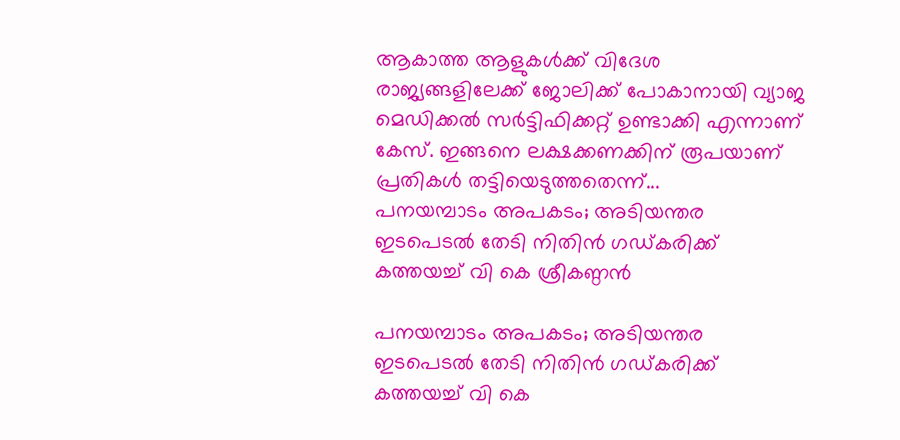ആകാത്ത ആളുകള്‍ക്ക് വിദേശ രാജ്യങ്ങളിലേക്ക് ജോലിക്ക് പോകാനായി വ്യാജ മെഡിക്കല്‍ സർട്ടിഫിക്കറ്റ് ഉണ്ടാക്കി എന്നാണ് കേസ്. ഇങ്ങനെ ലക്ഷക്കണക്കിന് രൂപയാണ് പ്രതികള്‍ തട്ടിയെടുത്തതെന്ന്...
പനയമ്പാടം അപകടം; അടിയന്തര ഇടപെടല്‍ തേടി നിതിന്‍ ഗഡ്കരിക്ക് കത്തയച്ച് വി കെ ശ്രീകണ്ഠന്‍

പനയമ്പാടം അപകടം; അടിയന്തര ഇടപെടല്‍ തേടി നിതിന്‍ ഗഡ്കരിക്ക് കത്തയച്ച് വി കെ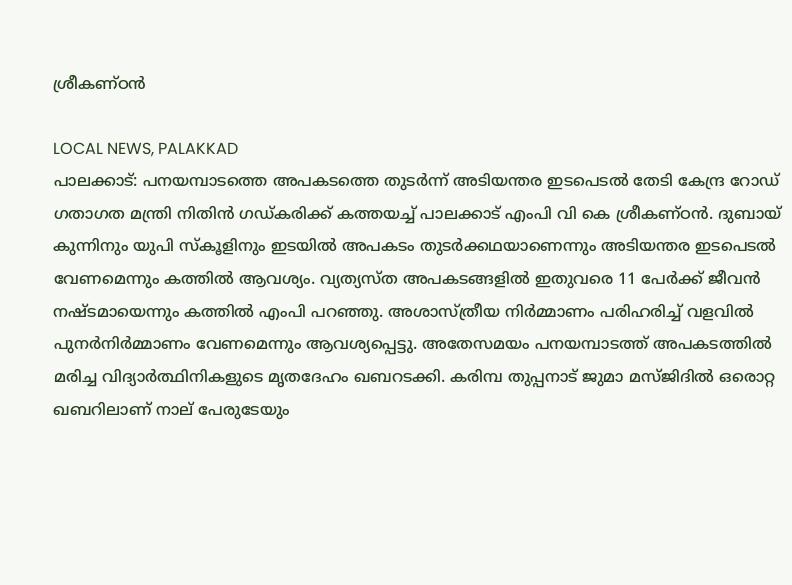ശ്രീകണ്ഠന്‍

LOCAL NEWS, PALAKKAD
പാലക്കാട്: പനയമ്പാടത്തെ അപകടത്തെ തുടര്‍ന്ന് അടിയന്തര ഇടപെടല്‍ തേടി കേന്ദ്ര റോഡ് ഗതാഗത മന്ത്രി നിതിന്‍ ഗഡ്കരിക്ക് കത്തയച്ച് പാലക്കാട് എംപി വി കെ ശ്രീകണ്ഠന്‍. ദുബായ് കുന്നിനും യുപി സ്‌കൂളിനും ഇടയില്‍ അപകടം തുടര്‍ക്കഥയാണെന്നും അടിയന്തര ഇടപെടല്‍ വേണമെന്നും കത്തില്‍ ആവശ്യം. വ്യത്യസ്ത അപകടങ്ങളില്‍ ഇതുവരെ 11 പേര്‍ക്ക് ജീവന്‍ നഷ്ടമായെന്നും കത്തില്‍ എംപി പറഞ്ഞു. അശാസ്ത്രീയ നിര്‍മ്മാണം പരിഹരിച്ച് വളവില്‍ പുനര്‍നിര്‍മ്മാണം വേണമെന്നും ആവശ്യപ്പെട്ടു. അതേസമയം പനയമ്പാടത്ത് അപകടത്തില്‍ മരിച്ച വിദ്യാര്‍ത്ഥിനികളുടെ മൃതദേഹം ഖബറടക്കി. കരിമ്പ തുപ്പനാട് ജുമാ മസ്ജിദില്‍ ഒരൊറ്റ ഖബറിലാണ് നാല് പേരുടേയും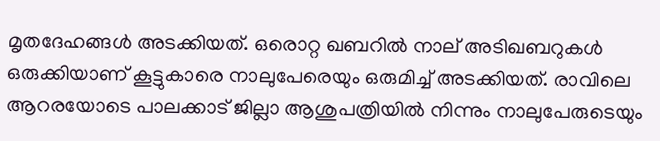മൃതദേഹങ്ങള്‍ അടക്കിയത്. ഒരൊറ്റ ഖബറില്‍ നാല് അടിഖബറുകള്‍ ഒരുക്കിയാണ് കൂട്ടുകാരെ നാലുപേരെയും ഒരുമിച്ച് അടക്കിയത്. രാവിലെ ആറരയോടെ പാലക്കാട് ജില്ലാ ആശുപത്രിയില്‍ നിന്നും നാലുപേരുടെയും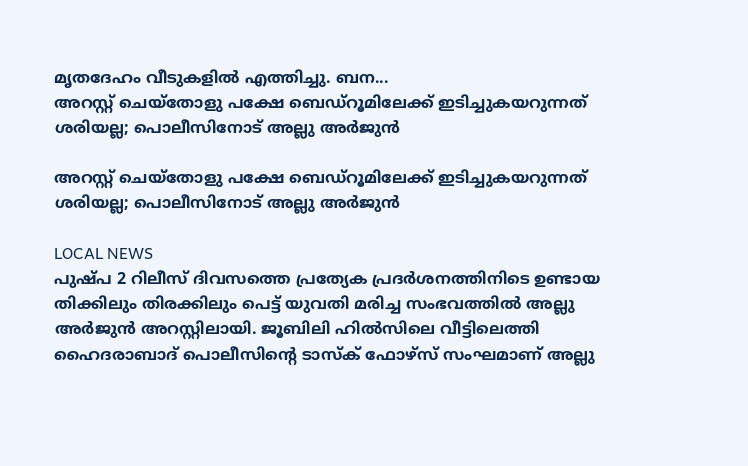മൃതദേഹം വീടുകളില്‍ എത്തിച്ചു. ബന...
അറസ്റ്റ് ചെയ്തോളു പക്ഷേ ബെഡ്റൂമിലേക്ക് ഇടിച്ചുകയറുന്നത് ശരിയല്ല; പൊലീസിനോട് അല്ലു അർജുൻ

അറസ്റ്റ് ചെയ്തോളു പക്ഷേ ബെഡ്റൂമിലേക്ക് ഇടിച്ചുകയറുന്നത് ശരിയല്ല; പൊലീസിനോട് അല്ലു അർജുൻ

LOCAL NEWS
പുഷ്പ 2 റിലീസ് ദിവസത്തെ പ്രത്യേക പ്രദര്‍ശനത്തിനിടെ ഉണ്ടായ തിക്കിലും തിരക്കിലും പെട്ട് യുവതി മരിച്ച സംഭവത്തിൽ അല്ലു അർജുൻ അറസ്റ്റിലായി. ജൂബിലി ഹില്‍സിലെ വീട്ടിലെത്തി ഹൈദരാബാദ് പൊലീസിന്റെ ടാസ്‌ക് ഫോഴ്‌സ് സംഘമാണ് അല്ലു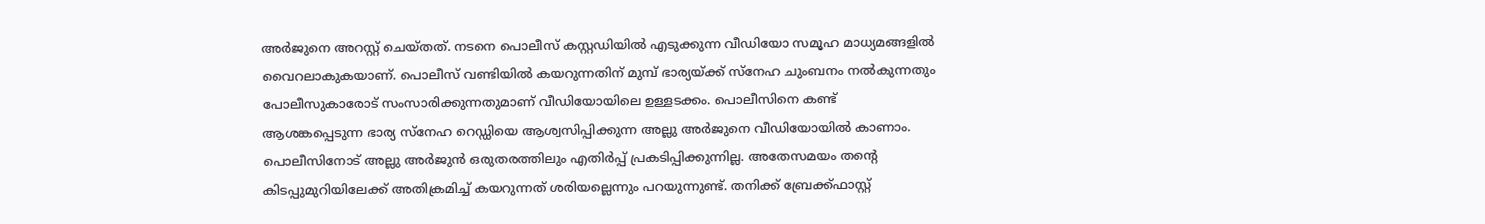അര്‍ജുനെ അറസ്റ്റ് ചെയ്തത്. നടനെ പൊലീസ് കസ്റ്റഡിയിൽ എടുക്കുന്ന വീഡിയോ സമൂഹ മാധ്യമങ്ങളിൽ വൈറലാകുകയാണ്. പൊലീസ് വണ്ടിയിൽ കയറുന്നതിന് മുമ്പ് ഭാര്യയ്ക്ക് സ്നേഹ ചുംബനം നൽകുന്നതും പോലീസുകാരോട് സംസാരിക്കുന്നതുമാണ് വീഡിയോയിലെ ഉള്ളടക്കം. പൊലീസിനെ കണ്ട് ആശങ്കപ്പെടുന്ന ഭാര്യ സ്നേഹ റെഡ്ഡിയെ ആശ്വസിപ്പിക്കുന്ന അല്ലു അർജുനെ വീഡിയോയിൽ കാണാം. പൊലീസിനോട് അല്ലു അർജുൻ ഒരുതരത്തിലും എതിർപ്പ് പ്രകടിപ്പിക്കുന്നില്ല. അതേസമയം തന്റെ കിടപ്പുമുറിയിലേക്ക് അതിക്രമിച്ച് കയറുന്നത് ശരിയല്ലെന്നും പറയുന്നുണ്ട്. തനിക്ക് ബ്രേക്ക്ഫാസ്റ്റ്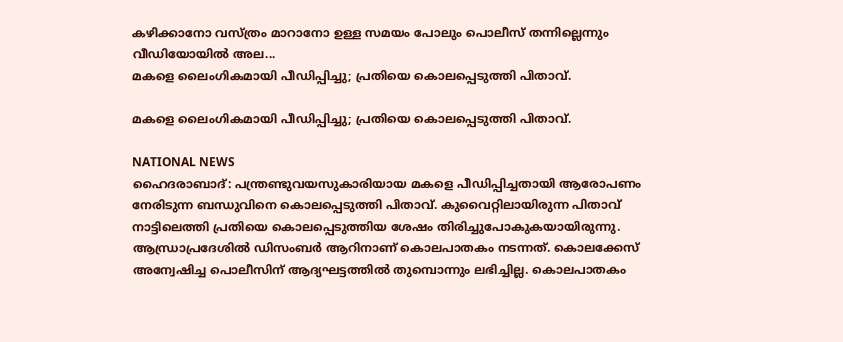കഴിക്കാനോ വസ്ത്രം മാറാനോ ഉള്ള സമയം പോലും പൊലീസ് തന്നില്ലെന്നും വീഡിയോയിൽ അല...
മകളെ ലൈംഗികമായി പീഡിപ്പിച്ചു; പ്രതിയെ കൊലപ്പെടുത്തി പിതാവ്.

മകളെ ലൈംഗികമായി പീഡിപ്പിച്ചു; പ്രതിയെ കൊലപ്പെടുത്തി പിതാവ്.

NATIONAL NEWS
ഹൈദരാബാദ്: പന്ത്രണ്ടുവയസുകാരിയായ മകളെ പീഡിപ്പിച്ചതായി ആരോപണം നേരിടുന്ന ബന്ധുവിനെ കൊലപ്പെടുത്തി പിതാവ്. കുവൈറ്റിലായിരുന്ന പിതാവ് നാട്ടിലെത്തി പ്രതിയെ കൊലപ്പെടുത്തിയ ശേഷം തിരിച്ചുപോകുകയായിരുന്നു. ആന്ധ്രാപ്രദേശില്‍ ഡിസംബര്‍ ആറിനാണ് കൊലപാതകം നടന്നത്. കൊലക്കേസ് അന്വേഷിച്ച പൊലീസിന് ആദ്യഘട്ടത്തില്‍ തുമ്പൊന്നും ലഭിച്ചില്ല. കൊലപാതകം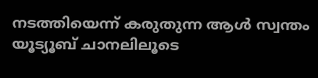നടത്തിയെന്ന് കരുതുന്ന ആള്‍ സ്വന്തം യൂട്യൂബ് ചാനലിലൂടെ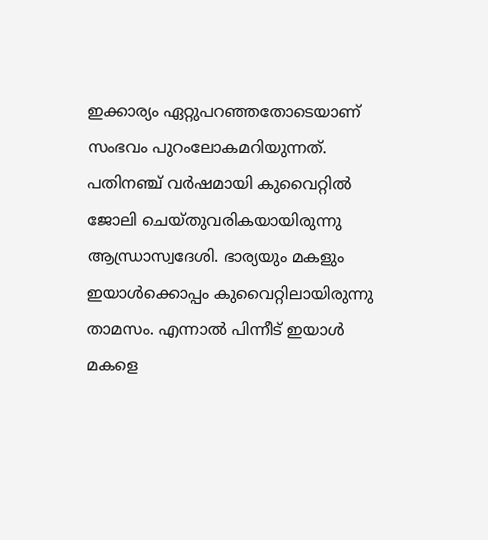ഇക്കാര്യം ഏറ്റുപറഞ്ഞതോടെയാണ് സംഭവം പുറംലോകമറിയുന്നത്. പതിനഞ്ച് വര്‍ഷമായി കുവൈറ്റില്‍ ജോലി ചെയ്തുവരികയായിരുന്നു ആന്ധ്രാസ്വദേശി. ഭാര്യയും മകളും ഇയാള്‍ക്കൊപ്പം കുവൈറ്റിലായിരുന്നു താമസം. എന്നാല്‍ പിന്നീട് ഇയാള്‍ മകളെ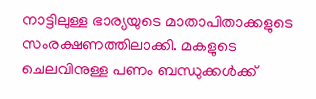നാട്ടിലുള്ള ഭാര്യയുടെ മാതാപിതാക്കളുടെ സംരക്ഷണത്തിലാക്കി. മകളുടെ ചെലവിനുള്ള പണം ബന്ധുക്കള്‍ക്ക്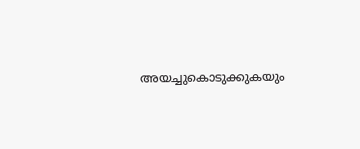അയച്ചുകൊടുക്കുകയും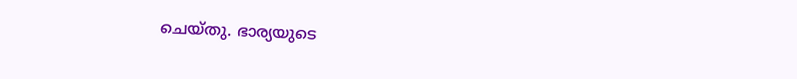ചെയ്തു. ഭാര്യയുടെ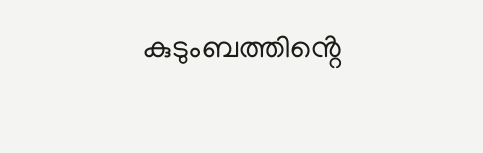കുടുംബത്തിൻ്റെ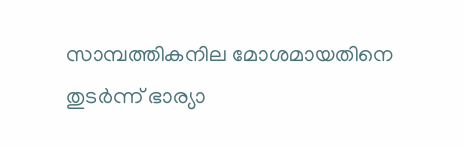സാമ്പത്തികനില മോശമായതിനെ തുടര്‍ന്ന് ഭാര്യാ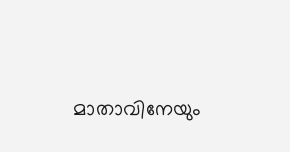മാതാവിനേയും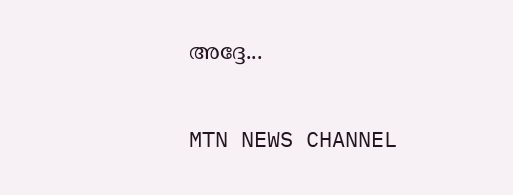അദ്ദേ...

MTN NEWS CHANNEL